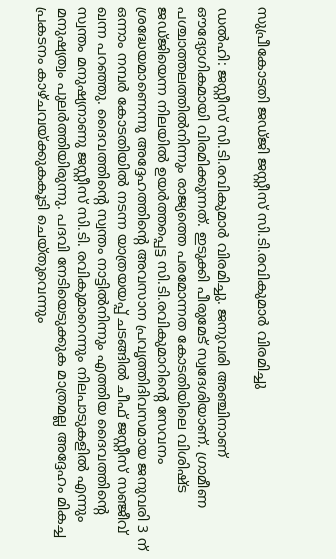സുപ്രീകോടതി ജഡ്ജി ജസ്റ്റീസ് സി.ടി.രവികുമാർ വിരമിച്ചു

ഡല്‍ഹി: ജസ്റ്റീസ് സി.ടി.രവികുമാർ വിരമിച്ചു. ജനുവരി അഞ്ചിനാണ് ഔദ്യോഗികമായി വിരമിക്കുന്നത്. ഇടുക്കി പീരുമേട് സ്വദേശിയാണ്. ഗ്രാമീണ പശ്ചാത്തലത്തില്‍നിന്നും രാജ്യത്തെ പരമോന്നത കോടതിയിലെ വിശിഷ്‌ട ജഡ്ജിയെന്ന നിലയില്‍ ഉയർത്തപ്പെട്ട സി.ടി.രവികുമാറിന്‍റെ സേവനം ശ്രദ്ധേയമാണെന്നു അദ്ദേഹത്തിന്‍റെ അവസാന പ്രവൃത്തിദിവസമായ ജനുവരി 3 ന് ഒന്നാം നമ്പർ കോടതിയില്‍ നടന്ന യാത്രയയപ്പ് ചടങ്ങില്‍ ചീഫ് ജസ്റ്റീസ് സഞ്ജീവ് ഖന്ന പറഞ്ഞു. ദൈവത്തിന്‍റെ സ്വന്തം നാട്ടില്‍നിന്നും എത്തിയ ദൈവത്തിന്‍റെ സ്വന്തം മനുഷ്യനാണു ജസ്റ്റീസ് സി.ടി. രവികുമാറെന്നും നിലപാടുകളില്‍ എന്നും മനുഷ്യത്വം പുലർത്തിയിരുന്നു. പദവി നേടിയെടുക്കുക മാത്രമല്ല അദ്ദേഹം മികച്ച പ്രകടനം കാഴ്ചവയ്ക്കുകകൂടി ചെയ്തുവെന്നും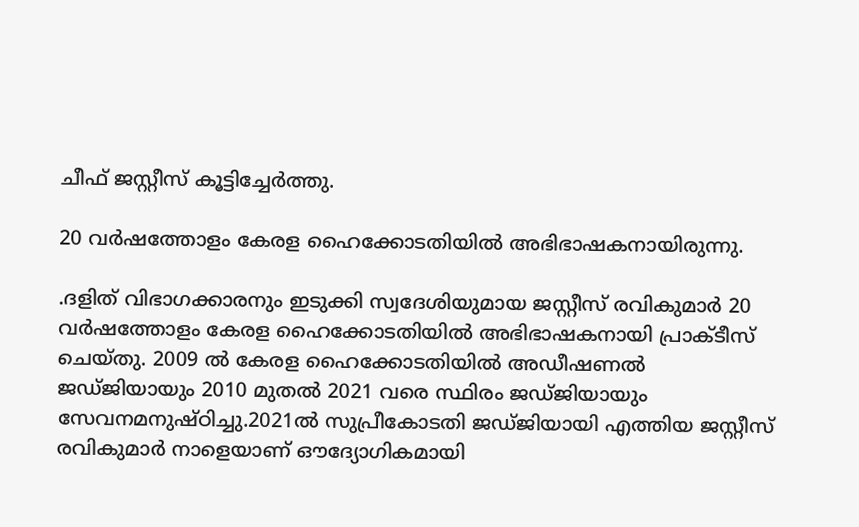ചീഫ് ജസ്റ്റീസ് കൂട്ടിച്ചേർത്തു.

20 വർഷത്തോളം കേരള ഹൈക്കോടതിയില്‍ അഭിഭാഷകനായിരുന്നു.

.ദളിത് വിഭാഗക്കാരനും ഇടുക്കി സ്വദേശിയുമായ ജസ്റ്റീസ് രവികുമാർ 20 വർഷത്തോളം കേരള ഹൈക്കോടതിയില്‍ അഭിഭാഷകനായി പ്രാക്‌ടീസ് ചെയ്തു. 2009 ല്‍ കേരള ഹൈക്കോടതിയില്‍ അഡീഷണല്‍ ജഡ്ജിയായും 2010 മുതല്‍ 2021 വരെ സ്ഥിരം ജഡ്ജിയായും സേവനമനുഷ്‌ഠിച്ചു.2021ല്‍ സുപ്രീകോടതി ജഡ്ജിയായി എത്തിയ ജസ്റ്റീസ് രവികുമാർ നാളെയാണ് ഔദ്യോഗികമായി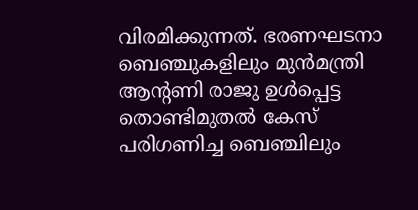വിരമിക്കുന്നത്. ഭരണഘടനാ ബെഞ്ചുകളിലും മുൻമന്ത്രി ആന്‍റണി രാജു ഉള്‍പ്പെട്ട തൊണ്ടിമുതല്‍ കേസ് പരിഗണിച്ച ബെഞ്ചിലും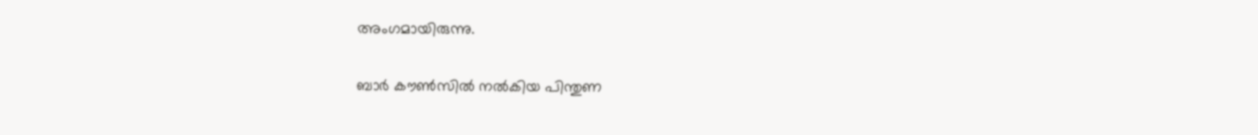അംഗമായിരുന്നു.

ബാർ കൗണ്‍സില്‍ നല്‍കിയ പിന്തുണ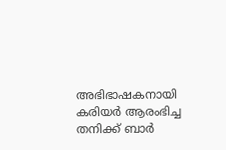അഭിഭാഷകനായി കരിയർ ആരംഭിച്ച തനിക്ക് ബാർ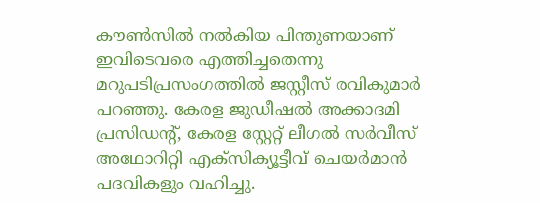കൗണ്‍സില്‍ നല്‍കിയ പിന്തുണയാണ് ഇവിടെവരെ എത്തിച്ചതെന്നു മറുപടിപ്രസംഗത്തില്‍ ജസ്റ്റീസ് രവികുമാർ പറഞ്ഞു. കേരള ജുഡീഷല്‍ അക്കാദമി പ്രസിഡന്‍റ്, കേരള സ്റ്റേറ്റ് ലീഗല്‍ സർവീസ് അഥോറിറ്റി എക്സിക്യൂട്ടീവ് ചെയർമാൻ പദവികളും വഹിച്ചു.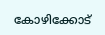കോഴിക്കോട്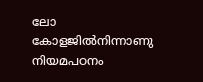ലോ കോളജില്‍നിന്നാണു നിയമപഠനം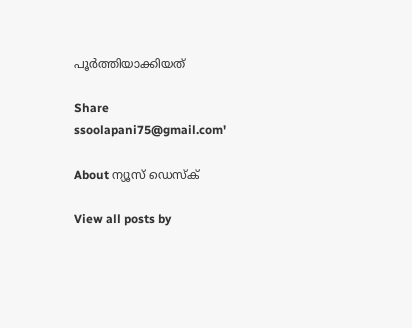പൂർത്തിയാക്കിയത്

Share
ssoolapani75@gmail.com'

About ന്യൂസ് ഡെസ്ക്

View all posts by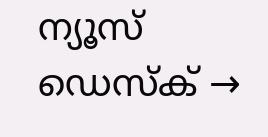ന്യൂസ് ഡെസ്ക് →